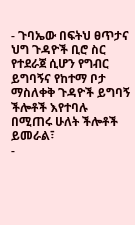- ጉባኤው በፍትህ ፀጥታና ህግ ጉዳዮች ቢሮ ስር የተደራጀ ሲሆን የግብር ይግባኝና የከተማ ቦታ ማስለቀቅ ጉዳዮች ይግባኝ ችሎቶች እየተባሉ በሚጠሩ ሁለት ችሎቶች ይመራል፣
-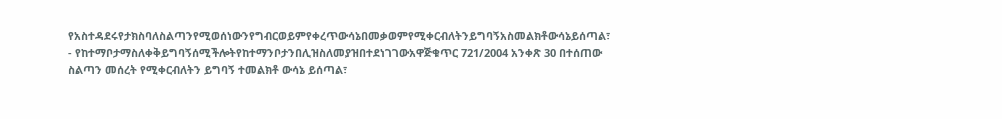የአስተዳደሩየታክስባለስልጣንየሚወሰነውንየግብርወይምየቀረጥውሳኔበመቃወምየሚቀርብለትንይግባኝአስመልክቶውሳኔይሰጣል፣
- የከተማቦታማስለቀቅይግባኝሰሚችሎትየከተማንቦታንበሊዝስለመያዝበተደነገገውአዋጅቁጥር 721/2004 አንቀጽ 30 በተሰጠው ስልጣን መሰረት የሚቀርብለትን ይግባኝ ተመልክቶ ውሳኔ ይሰጣል፣